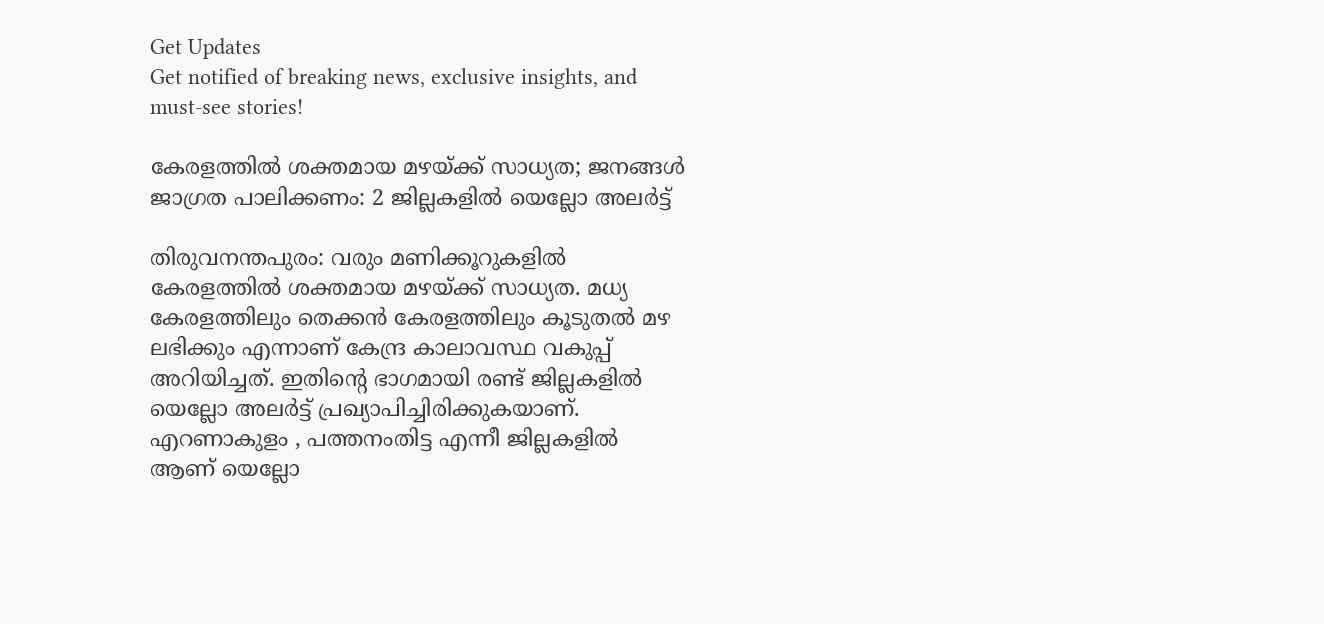Get Updates
Get notified of breaking news, exclusive insights, and must-see stories!

കേരളത്തിൽ ശക്തമായ മഴയ്ക്ക് സാധ്യത; ജനങ്ങൾ ജാഗ്രത പാലിക്കണം: 2 ജില്ലകളിൽ യെല്ലോ അലർട്ട്

തിരുവനന്തപുരം: വരും മണിക്കൂറുകളിൽ കേരളത്തിൽ ശക്തമായ മഴയ്ക്ക് സാധ്യത. മധ്യ കേരളത്തിലും തെക്കൻ കേരളത്തിലും കൂടുതൽ മഴ ലഭിക്കും എന്നാണ് കേന്ദ്ര കാലാവസ്ഥ വകുപ്പ് അറിയിച്ചത്. ഇതിന്റെ ഭാഗമായി രണ്ട് ജില്ലകളിൽ യെല്ലോ അലർട്ട് പ്രഖ്യാപിച്ചിരിക്കുകയാണ്. എറണാകുളം , പത്തനംതിട്ട എന്നീ ജില്ലകളിൽ ആണ് യെല്ലോ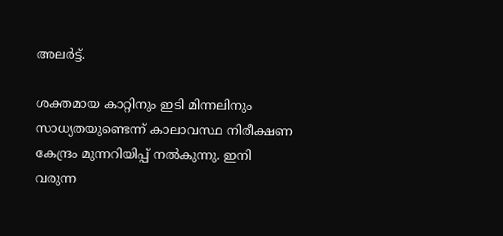അലർട്ട്.

ശക്തമായ കാറ്റിനും ഇടി മിന്നലിനും സാധ്യതയുണ്ടെന്ന് കാലാവസ്ഥ നിരീക്ഷണ കേന്ദ്രം മുന്നറിയിപ്പ് നൽകുന്നു. ഇനി വരുന്ന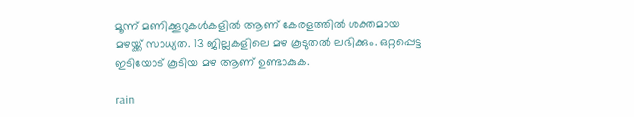മൂന്ന് മണിക്കൂറുകൾകളിൽ ആണ് കേരളത്തിൽ ശക്തമായ മഴയ്ക്ക് സാധ്യത. 13 ജില്ലകളിലെ മഴ കൂടുതൽ ലഭിക്കും. ഒറ്റപ്പെട്ട ഇടിയോട് കൂടിയ മഴ ആണ് ഉണ്ടാകുക.

rain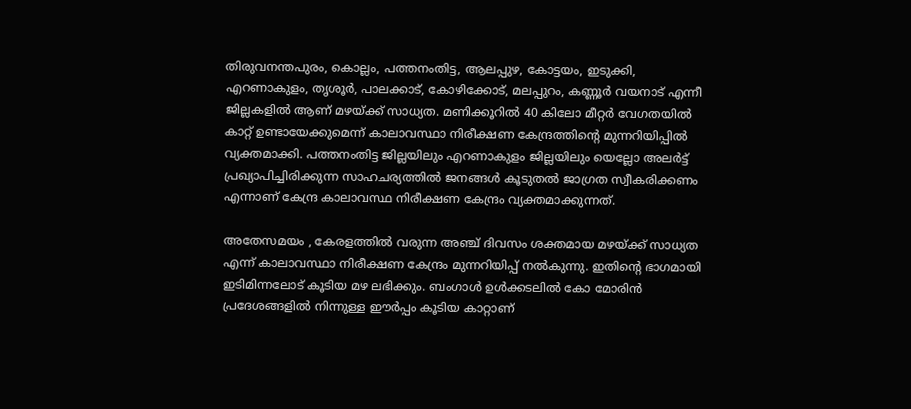തിരുവനന്തപുരം, കൊല്ലം, പത്തനംതിട്ട, ആലപ്പുഴ, കോട്ടയം, ഇടുക്കി, എറണാകുളം, തൃശൂർ, പാലക്കാട്, കോഴിക്കോട്, മലപ്പുറം, കണ്ണൂർ വയനാട് എന്നീ ജില്ലകളിൽ ആണ് മഴയ്ക്ക് സാധ്യത. മണിക്കൂറിൽ 40 കിലോ മീറ്റർ വേഗതയിൽ കാറ്റ് ഉണ്ടായേക്കുമെന്ന് കാലാവസ്ഥാ നിരീക്ഷണ കേന്ദ്രത്തിന്റെ മുന്നറിയിപ്പിൽ വ്യക്തമാക്കി. പത്തനംതിട്ട ജില്ലയിലും എറണാകുളം ജില്ലയിലും യെല്ലോ അലർട്ട് പ്രഖ്യാപിച്ചിരിക്കുന്ന സാഹചര്യത്തിൽ ജനങ്ങൾ കൂടുതൽ ജാഗ്രത സ്വീകരിക്കണം എന്നാണ് കേന്ദ്ര കാലാവസ്ഥ നിരീക്ഷണ കേന്ദ്രം വ്യക്തമാക്കുന്നത്.

അതേസമയം , കേരളത്തിൽ വരുന്ന അഞ്ച് ദിവസം ശക്തമായ മഴയ്ക്ക് സാധ്യത എന്ന് കാലാവസ്ഥാ നിരീക്ഷണ കേന്ദ്രം മുന്നറിയിപ്പ് നൽകുന്നു. ഇതിന്റെ ഭാഗമായി ഇടിമിന്നലോട് കൂടിയ മഴ ലഭിക്കും. ബംഗാൾ ഉൾക്കടലിൽ കോ മോരിൻ പ്രദേശങ്ങളിൽ നിന്നുള്ള ഈർപ്പം കൂടിയ കാറ്റാണ്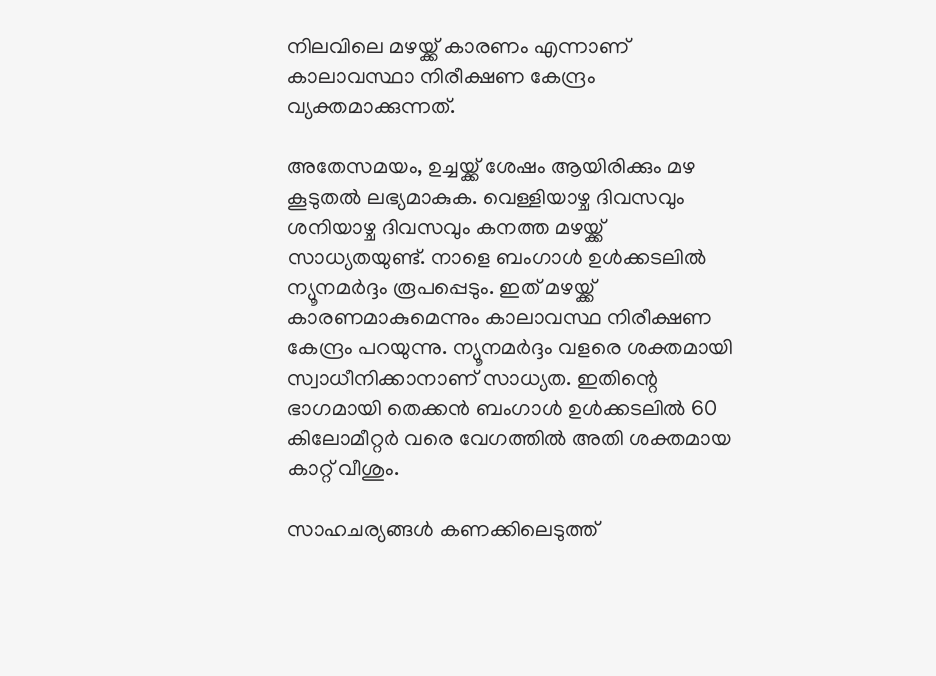നിലവിലെ മഴയ്ക്ക് കാരണം എന്നാണ് കാലാവസ്ഥാ നിരീക്ഷണ കേന്ദ്രം വ്യക്തമാക്കുന്നത്.

അതേസമയം, ഉച്ചയ്ക്ക് ശേഷം ആയിരിക്കും മഴ കൂടുതൽ ലഭ്യമാകുക. വെള്ളിയാഴ്ച ദിവസവും ശനിയാഴ്ച ദിവസവും കനത്ത മഴയ്ക്ക് സാധ്യതയുണ്ട്. നാളെ ബംഗാൾ ഉൾക്കടലിൽ ന്യൂനമർദ്ദം രൂപപ്പെടും. ഇത് മഴയ്ക്ക് കാരണമാകുമെന്നും കാലാവസ്ഥ നിരീക്ഷണ കേന്ദ്രം പറയുന്നു. ന്യൂനമർദ്ദം വളരെ ശക്തമായി സ്വാധീനിക്കാനാണ് സാധ്യത. ഇതിന്റെ ഭാഗമായി തെക്കൻ ബംഗാൾ ഉൾക്കടലിൽ 60 കിലോമീറ്റർ വരെ വേഗത്തിൽ അതി ശക്തമായ കാറ്റ് വീശും.

സാഹചര്യങ്ങൾ കണക്കിലെടുത്ത്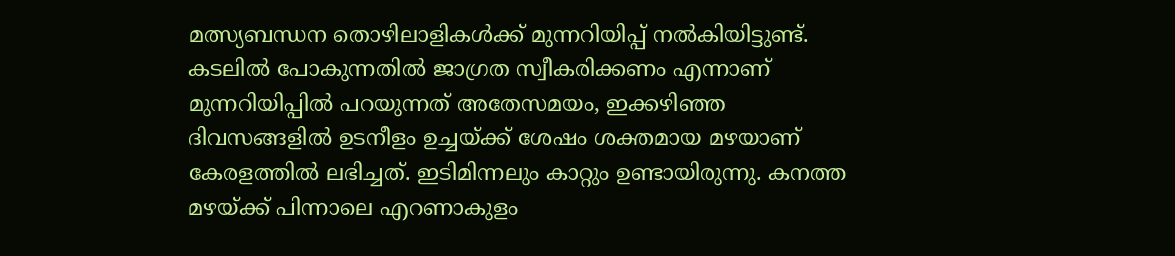മത്സ്യബന്ധന തൊഴിലാളികൾക്ക് മുന്നറിയിപ്പ് നൽകിയിട്ടുണ്ട്. കടലിൽ പോകുന്നതിൽ ജാഗ്രത സ്വീകരിക്കണം എന്നാണ് മുന്നറിയിപ്പിൽ പറയുന്നത് അതേസമയം, ഇക്കഴിഞ്ഞ ദിവസങ്ങളിൽ ഉടനീളം ഉച്ചയ്ക്ക് ശേഷം ശക്തമായ മഴയാണ് കേരളത്തിൽ ലഭിച്ചത്. ഇടിമിന്നലും കാറ്റും ഉണ്ടായിരുന്നു. കനത്ത മഴയ്ക്ക് പിന്നാലെ എറണാകുളം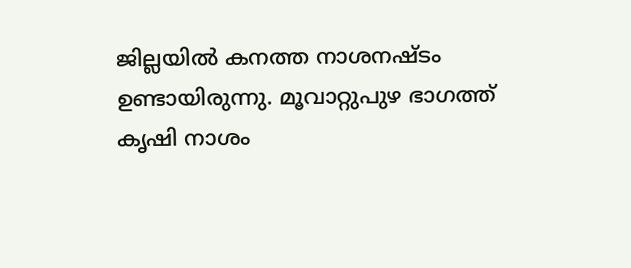ജില്ലയിൽ കനത്ത നാശനഷ്ടം ഉണ്ടായിരുന്നു. മൂവാറ്റുപുഴ ഭാഗത്ത് കൃഷി നാശം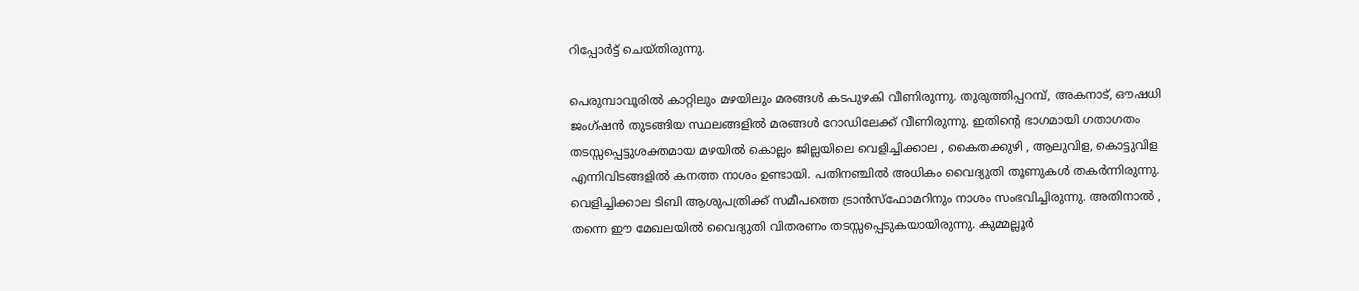റിപ്പോർട്ട് ചെയ്തിരുന്നു.

പെരുമ്പാവൂരിൽ കാറ്റിലും മഴയിലും മരങ്ങൾ കടപുഴകി വീണിരുന്നു. തുരുത്തിപ്പറമ്പ്, അകനാട്, ഔഷധി ജംഗ്ഷൻ തുടങ്ങിയ സ്ഥലങ്ങളിൽ മരങ്ങൾ റോഡിലേക്ക് വീണിരുന്നു. ഇതിന്റെ ഭാഗമായി ഗതാഗതം തടസ്സപ്പെട്ടുശക്തമായ മഴയിൽ കൊല്ലം ജില്ലയിലെ വെളിച്ചിക്കാല , കൈതക്കുഴി , ആലുവിള, കൊട്ടുവിള എന്നിവിടങ്ങളിൽ കനത്ത നാശം ഉണ്ടായി. പതിനഞ്ചിൽ അധികം വൈദ്യുതി തൂണുകൾ തകർന്നിരുന്നു. വെളിച്ചിക്കാല ടിബി ആശുപത്രിക്ക് സമീപത്തെ ട്രാൻസ്ഫോമറിനും നാശം സംഭവിച്ചിരുന്നു. അതിനാൽ , തന്നെ ഈ മേഖലയിൽ വൈദ്യുതി വിതരണം തടസ്സപ്പെടുകയായിരുന്നു. കുമ്മല്ലൂർ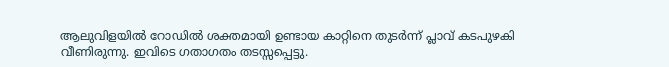ആലുവിളയിൽ റോഡിൽ ശക്തമായി ഉണ്ടായ കാറ്റിനെ തുടർന്ന് പ്ലാവ് കടപുഴകി വീണിരുന്നു. ഇവിടെ ഗതാഗതം തടസ്സപ്പെട്ടു.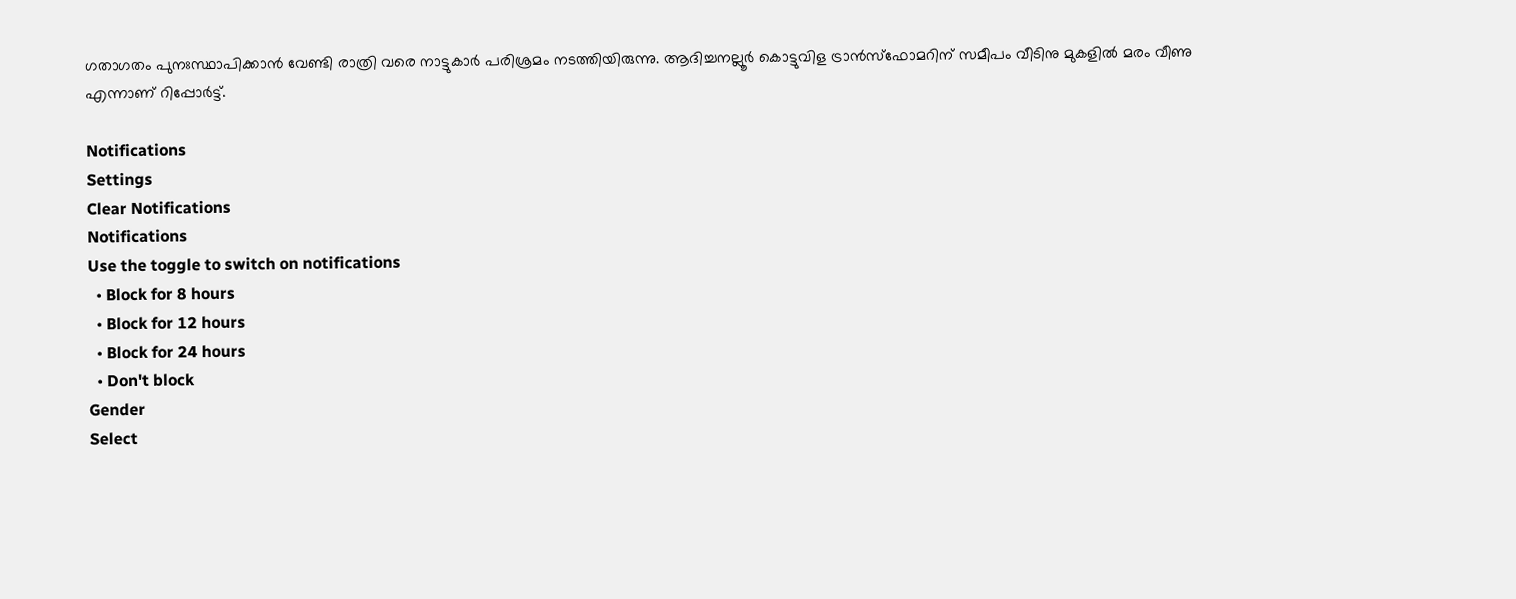ഗതാഗതം പുനഃസ്ഥാപിക്കാൻ വേണ്ടി രാത്രി വരെ നാട്ടുകാർ പരിശ്രമം നടത്തിയിരുന്നു. ആദിച്ചനല്ലൂർ കൊട്ടുവിള ട്രാൻസ്ഫോമറിന് സമീപം വീടിനു മുകളിൽ മരം വീണു എന്നാണ് റിപ്പോർട്ട്.

Notifications
Settings
Clear Notifications
Notifications
Use the toggle to switch on notifications
  • Block for 8 hours
  • Block for 12 hours
  • Block for 24 hours
  • Don't block
Gender
Select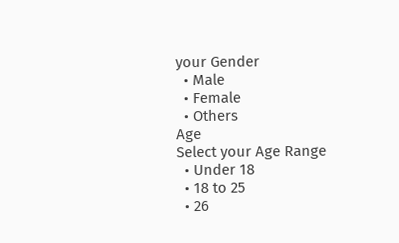your Gender
  • Male
  • Female
  • Others
Age
Select your Age Range
  • Under 18
  • 18 to 25
  • 26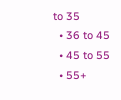to 35
  • 36 to 45
  • 45 to 55
  • 55+